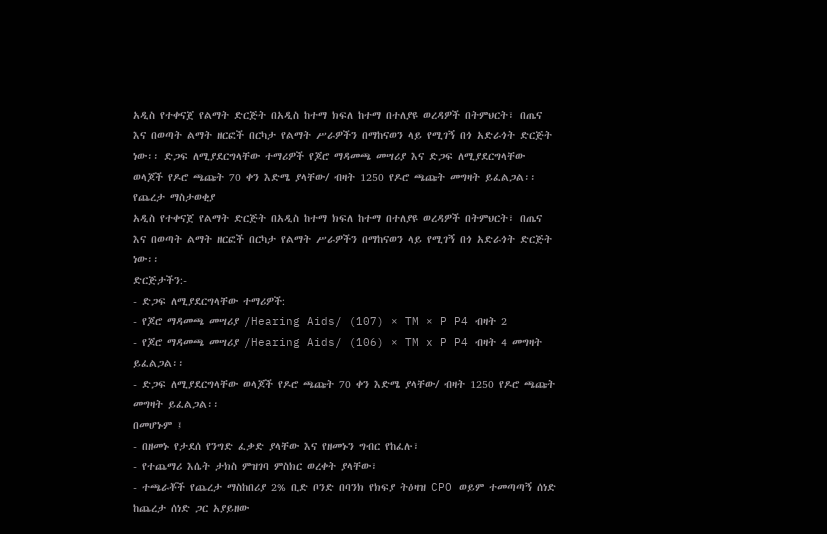አዲስ የተቀናጀ የልማት ድርጅት በአዲስ ከተማ ክፍለ ከተማ በተለያዩ ወረዳዎች በትምህርት፣ በጤና እና በወጣት ልማት ዘርፎች በርካታ የልማት ሥራዎችን በማከናወን ላይ የሚገኝ በጎ አድራጎት ድርጅት ነው፡፡ ድጋፍ ለሚያደርግላቸው ተማሪዎች የጆሮ ማዳመጫ መሣሪያ እና ድጋፍ ለሚያደርግላቸው ወላጆች የዶሮ ጫጩት 70 ቀን እድሜ ያላቸው/ ብዛት 1250 የዶሮ ጫጩት መግዛት ይፈልጋል፡፡
የጨረታ ማስታወቂያ
አዲስ የተቀናጀ የልማት ድርጅት በአዲስ ከተማ ክፍለ ከተማ በተለያዩ ወረዳዎች በትምህርት፣ በጤና እና በወጣት ልማት ዘርፎች በርካታ የልማት ሥራዎችን በማከናወን ላይ የሚገኝ በጎ አድራጎት ድርጅት ነው፡፡
ድርጅታችን:-
- ድጋፍ ለሚያደርግላቸው ተማሪዎች:
- የጆሮ ማዳመጫ መሣሪያ /Hearing Aids/ (107) × TM × P P4 ብዛት 2
- የጆሮ ማዳመጫ መሣሪያ /Hearing Aids/ (106) × TM x P P4 ብዛት 4 መግዛት ይፈልጋል፡፡
- ድጋፍ ለሚያደርግላቸው ወላጆች የዶሮ ጫጩት 70 ቀን እድሜ ያላቸው/ ብዛት 1250 የዶሮ ጫጩት መግዛት ይፈልጋል፡፡
በመሆኑም ፤
- በዘመኑ የታደሰ የንግድ ፈቃድ ያላቸው እና የዘመኑን ግብር የከፈሉ፣
- የተጨማሪ እሴት ታክስ ምዝገባ ምስክር ወረቀት ያላቸው፣
- ተጫራቾች የጨረታ ማስከበሪያ 2% ቢድ ቦንድ በባንክ የክፍያ ትዕዛዝ CPO ወይም ተመጣጣኝ ሰነድ ከጨረታ ሰነድ ጋር አያይዘው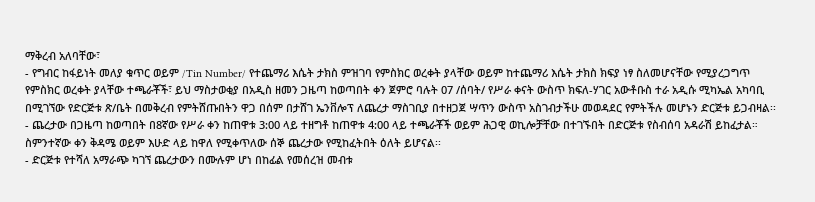ማቅረብ አለባቸው፣
- የግብር ከፋይነት መለያ ቁጥር ወይም /Tin Number/ የተጨማሪ እሴት ታክስ ምዝገባ የምስክር ወረቀት ያላቸው ወይም ከተጨማሪ እሴት ታክስ ክፍያ ነፃ ስለመሆናቸው የሚያረጋግጥ የምስክር ወረቀት ያላቸው ተጫራቾች፣ ይህ ማስታወቂያ በአዲስ ዘመን ጋዜጣ ከወጣበት ቀን ጀምሮ ባሉት 07 /ሰባት/ የሥራ ቀናት ውስጥ ክፍለ-ሃገር አውቶቡስ ተራ አዲሱ ሚካኤል አካባቢ በሚገኘው የድርጅቱ ጽ/ቤት በመቅረብ የምትሸጡበትን ዋጋ በሰም በታሸገ ኤንቨሎፕ ለጨረታ ማስገቢያ በተዘጋጀ ሣጥን ውስጥ አስገብታችሁ መወዳደር የምትችሉ መሆኑን ድርጅቱ ይጋብዛል፡፡
- ጨረታው በጋዜጣ ከወጣበት በ8ኛው የሥራ ቀን ከጠዋቱ 3:00 ላይ ተዘግቶ ከጠዋቱ 4:00 ላይ ተጫራቾች ወይም ሕጋዊ ወኪሎቻቸው በተገኙበት በድርጅቱ የስብሰባ አዳራሽ ይከፈታል። ስምንተኛው ቀን ቅዳሜ ወይም እሁድ ላይ ከዋለ የሚቀጥለው ሰኞ ጨረታው የሚከፈትበት ዕለት ይሆናል፡፡
- ድርጅቱ የተሻለ አማራጭ ካገኘ ጨረታውን በሙሉም ሆነ በከፊል የመሰረዝ መብቱ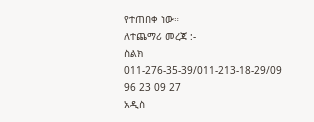የተጠበቀ ነው።
ለተጨማሪ መረጃ :-
ስልክ 011-276-35-39/011-213-18-29/09 96 23 09 27
አዲስ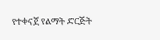የተቀናጀ የልማት ድርጅት